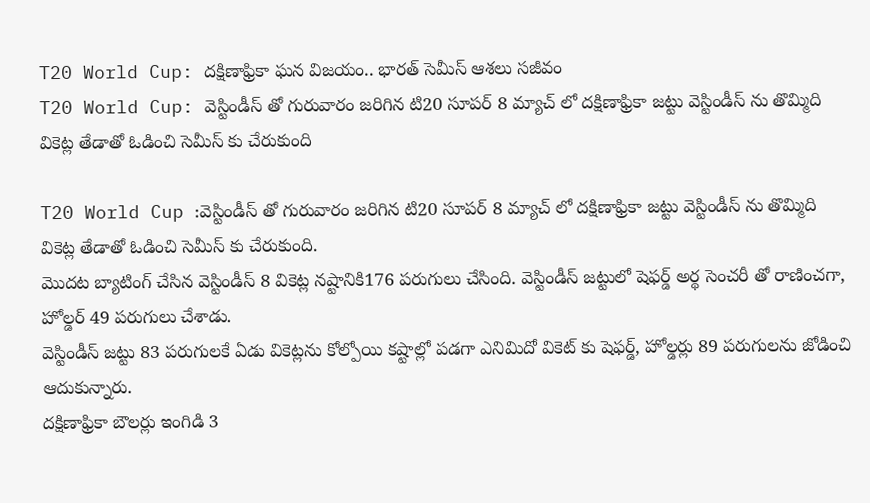T20 World Cup: దక్షిణాఫ్రికా ఘన విజయం.. భారత్ సెమీస్ ఆశలు సజీవం
T20 World Cup: వెస్టిండీస్ తో గురువారం జరిగిన టి20 సూపర్ 8 మ్యాచ్ లో దక్షిణాఫ్రికా జట్టు వెస్టిండీస్ ను తొమ్మిది వికెట్ల తేడాతో ఓడించి సెమీస్ కు చేరుకుంది

T20 World Cup :వెస్టిండీస్ తో గురువారం జరిగిన టి20 సూపర్ 8 మ్యాచ్ లో దక్షిణాఫ్రికా జట్టు వెస్టిండీస్ ను తొమ్మిది వికెట్ల తేడాతో ఓడించి సెమీస్ కు చేరుకుంది.
మొదట బ్యాటింగ్ చేసిన వెస్టిండీస్ 8 వికెట్ల నష్టానికి176 పరుగులు చేసింది. వెస్టిండీస్ జట్టులో షెఫర్డ్ అర్థ సెంచరీ తో రాణించగా, హోల్డర్ 49 పరుగులు చేశాడు.
వెస్టిండీస్ జట్టు 83 పరుగులకే ఏడు వికెట్లను కోల్పోయి కష్టాల్లో పడగా ఎనిమిదో వికెట్ కు షెఫర్డ్, హోల్డర్లు 89 పరుగులను జోడించి ఆదుకున్నారు.
దక్షిణాఫ్రికా బౌలర్లు ఇంగిడి 3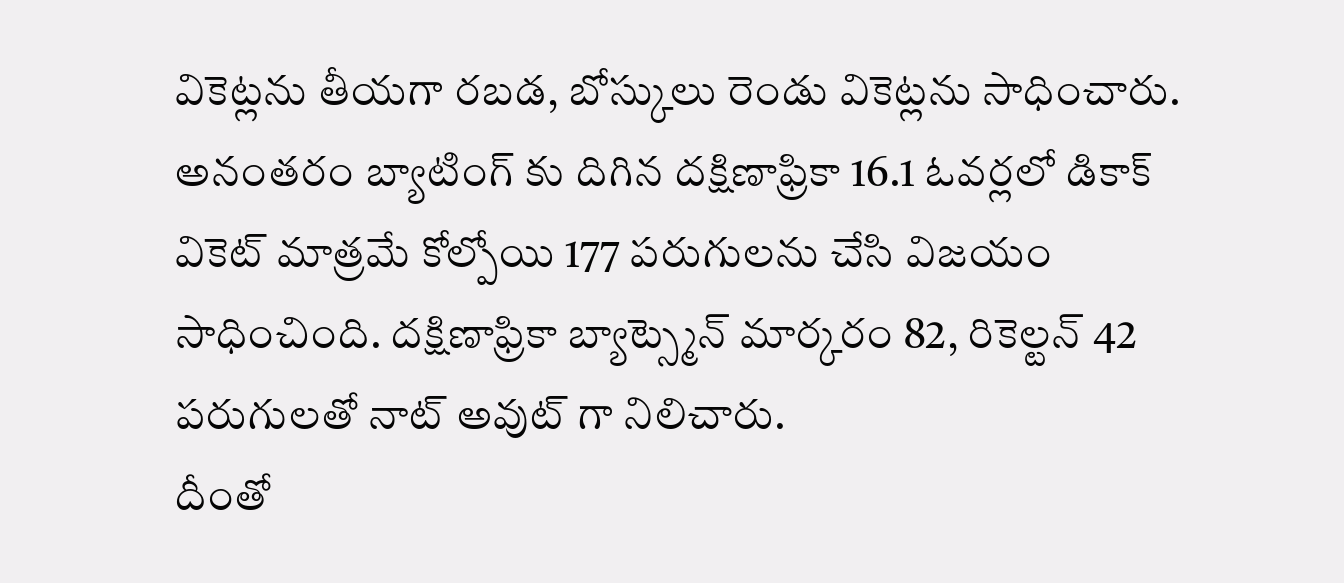వికెట్లను తీయగా రబడ, బోస్కులు రెండు వికెట్లను సాధించారు.
అనంతరం బ్యాటింగ్ కు దిగిన దక్షిణాఫ్రికా 16.1 ఓవర్లలో డికాక్ వికెట్ మాత్రమే కోల్పోయి 177 పరుగులను చేసి విజయం సాధించింది. దక్షిణాఫ్రికా బ్యాట్స్మెన్ మార్కరం 82, రికెల్టన్ 42 పరుగులతో నాట్ అవుట్ గా నిలిచారు.
దీంతో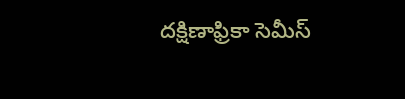దక్షిణాఫ్రికా సెమీస్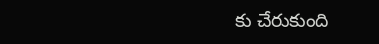కు చేరుకుంది